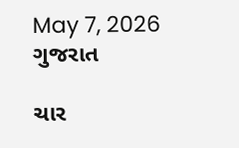May 7, 2026
ગુજરાત

ચાર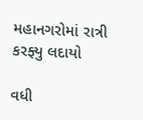મહાનગરોમાં રાત્રી કરફ્યુ લદાયો

વધી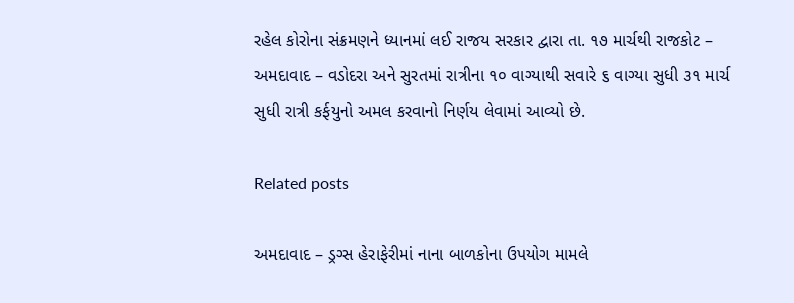રહેલ કોરોના સંક્રમણને ધ્યાનમાં લઈ રાજય સરકાર દ્વારા તા. ૧૭ માર્ચથી રાજકોટ – અમદાવાદ – વડોદરા અને સુરતમાં રાત્રીના ૧૦ વાગ્યાથી સવારે ૬ વાગ્યા સુધી ૩૧ માર્ચ સુધી રાત્રી કર્ફયુનો અમલ કરવાનો નિર્ણય લેવામાં આવ્યો છે.

Related posts

અમદાવાદ – ડ્રગ્સ હેરાફેરીમાં નાના બાળકોના ઉપયોગ મામલે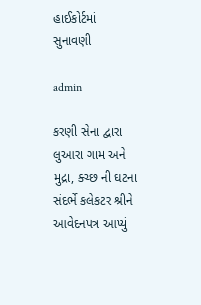હાઈકોર્ટમાં સુનાવણી

admin

કરણી સેના દ્વારા લુઆરા ગામ અને મુદ્રા, ક્ચ્છ ની ઘટના સંદર્ભે કલેકટર શ્રીને આવેદનપત્ર આપ્યું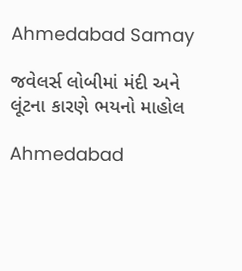Ahmedabad Samay

જવેલર્સ લોબીમાં મંદી અને લૂંટના કારણે ભયનો માહોલ

Ahmedabad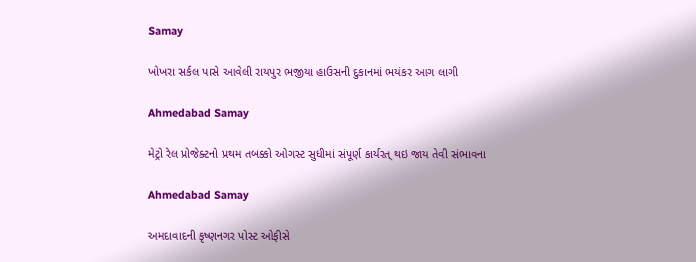Samay

ખોખરા સર્કલ પાસે આવેલી રાયપુર ભજીયા હાઉસની દુકાનમાં ભયંકર આગ લાગી

Ahmedabad Samay

મેટ્રો રેલ પ્રોજેક્ટનો પ્રથમ તબક્કો ઓગસ્ટ સુધીમાં સંપૂર્ણ કાર્યરત્ થઇ જાય તેવી સંભાવના

Ahmedabad Samay

અમદાવાદની કૃષ્ણનગર પોસ્ટ ઓફીસે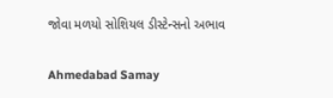જોવા મળયો સોશિયલ ડીસ્ટેન્સનો અભાવ

Ahmedabad Samay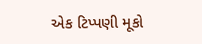એક ટિપ્પણી મૂકો